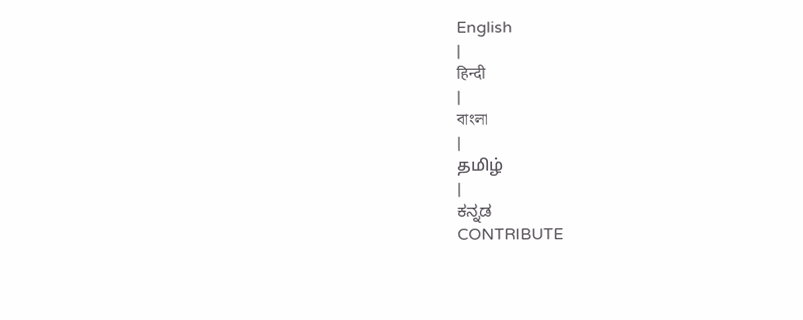English
|
हिन्दी
|
বাংলা
|
தமிழ்
|
ಕನ್ನಡ
CONTRIBUTE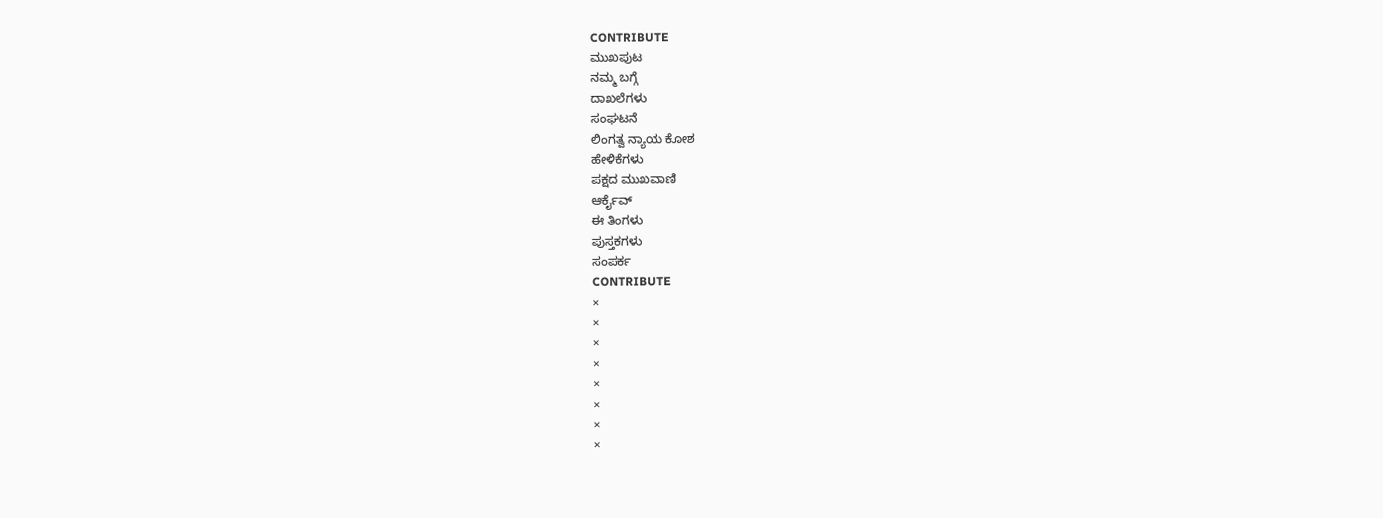CONTRIBUTE
ಮುಖಪುಟ
ನಮ್ಮ ಬಗ್ಗೆ
ದಾಖಲೆಗಳು
ಸಂಘಟನೆ
ಲಿಂಗತ್ವ ನ್ಯಾಯ ಕೋಶ
ಹೇಳಿಕೆಗಳು
ಪಕ್ಷದ ಮುಖವಾಣಿ
ಆರ್ಕೈವ್
ಈ ತಿಂಗಳು
ಪುಸ್ತಕಗಳು
ಸಂಪರ್ಕ
CONTRIBUTE
×
×
×
×
×
×
×
×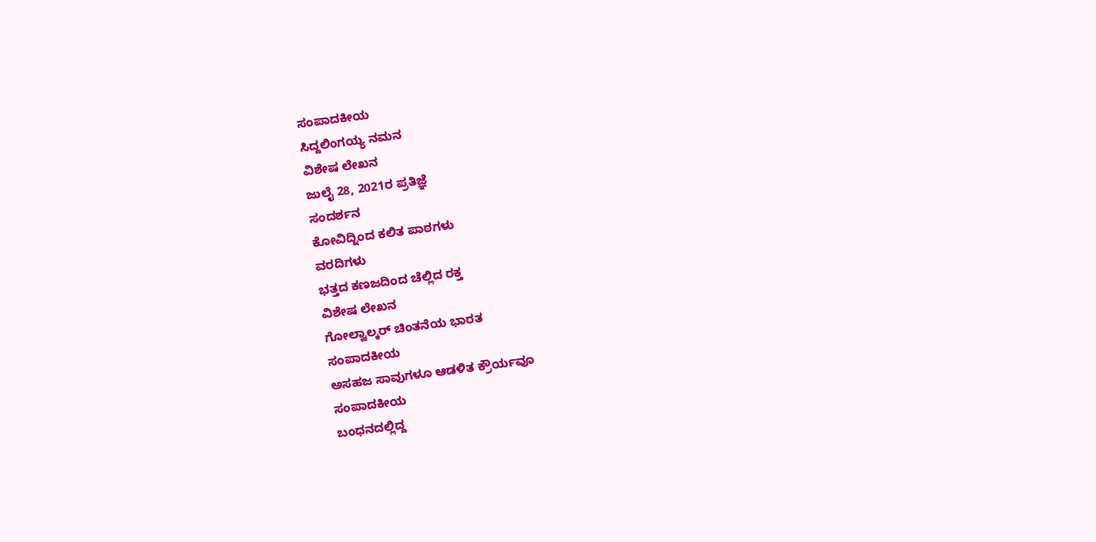ಸಂಪಾದಕೀಯ
ಸಿದ್ದಲಿಂಗಯ್ಯ ನಮನ
ವಿಶೇಷ ಲೇಖನ
ಜುಲೈ 28, 2021ರ ಪ್ರತಿಜ್ಞೆ
ಸಂದರ್ಶನ
ಕೋವಿದ್ನಿಂದ ಕಲಿತ ಪಾಠಗಳು
ವರದಿಗಳು
ಭತ್ತದ ಕಣಜದಿಂದ ಚೆಲ್ಲಿದ ರಕ್ತ
ವಿಶೇಷ ಲೇಖನ
ಗೋಲ್ವಾಲ್ಕರ್ ಚಿಂತನೆಯ ಭಾರತ
ಸಂಪಾದಕೀಯ
ಅಸಹಜ ಸಾವುಗಳೂ ಆಡಳಿತ ಕ್ರೌರ್ಯವೂ
ಸಂಪಾದಕೀಯ
ಬಂಧನದಲ್ಲಿದ್ದ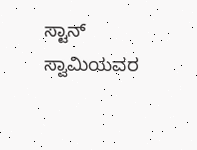ಸ್ಟಾನ್ ಸ್ವಾಮಿಯವರ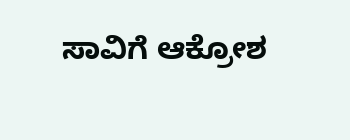ಸಾವಿಗೆ ಆಕ್ರೋಶ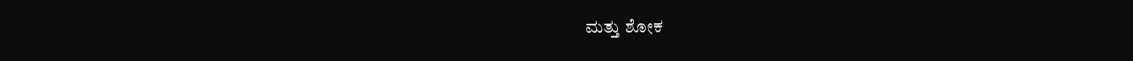ಮತ್ತು ಶೋಕ